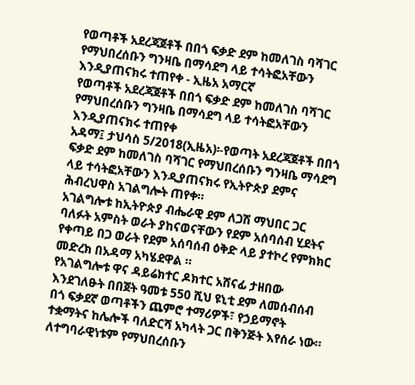የወጣቶች አደረጃጀቶች በበጎ ፍቃድ ደም ከመለገስ ባሻገር የማህበረሰቡን ግንዛቤ በማሳደግ ላይ ተሳትፎአቸውን እንዲያጠናክሩ ተጠየቀ - ኢዜአ አማርኛ
የወጣቶች አደረጃጀቶች በበጎ ፍቃድ ደም ከመለገስ ባሻገር የማህበረሰቡን ግንዛቤ በማሳደግ ላይ ተሳትፎአቸውን እንዲያጠናክሩ ተጠየቀ
አዳማ፤ ታህሳስ 5/2018(ኢዜአ)፡-የወጣት አደረጃጀቶች በበጎ ፍቃድ ደም ከመለገስ ባሻገር የማህበረሰቡን ግንዛቤ ማሳደግ ላይ ተሳትፎአቸውን እንዲያጠናክሩ የኢትዮጵያ ደምና ሕብረህዋስ አገልግሎት ጠየቀ።
አገልግሎቱ ከኢትዮጵያ ብሔራዊ ደም ለጋሽ ማህበር ጋር ባለፉት አምስት ወራት ያከናወናቸውን የደም አሰባሰብ ሂደትና የቀጣይ በጋ ወራት የደም አሰባሰብ ዕቅድ ላይ ያተኮረ የምክክር መድረክ በአዳማ አካሄደዋል ።
የአገልግሎቱ ዋና ዳይሬክተር ዶክተር አሸናፊ ታዘበው እንደገለፁት በበጀት ዓመቱ 550 ሺህ ዩኒቲ ደም ለመሰብሰብ በጎ ፍቃደኛ ወጣቶችን ጨምሮ ተማሪዎች፣ የኃይማኖት ተቋማትና ከሌሎች ባለድርሻ አካላት ጋር በቅንጅት እየሰራ ነው።
ለተግባራዊነቱም የማህበረሰቡን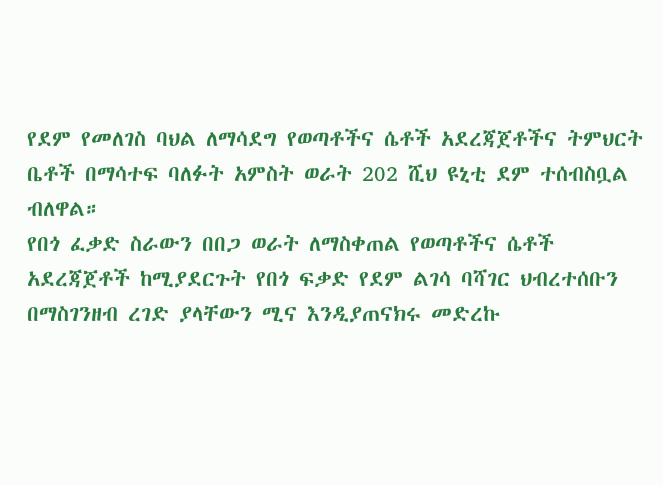የደም የመለገስ ባህል ለማሳደግ የወጣቶችና ሴቶች አደረጃጀቶችና ትምህርት ቤቶች በማሳተፍ ባለፉት አምስት ወራት 202 ሺህ ዩኒቲ ደም ተሰብስቧል ብለዋል።
የበጎ ፈቃድ ስራውን በበጋ ወራት ለማስቀጠል የወጣቶችና ሴቶች አደረጃጀቶች ከሚያደርጉት የበጎ ፍቃድ የደም ልገሳ ባሻገር ህብረተሰቡን በማስገንዘብ ረገድ ያላቸውን ሚና እንዲያጠናክሩ መድረኩ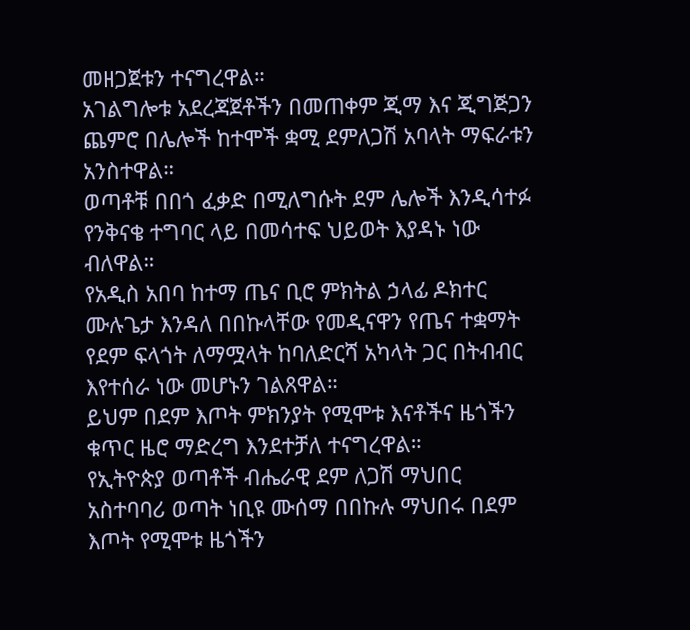መዘጋጀቱን ተናግረዋል።
አገልግሎቱ አደረጃጀቶችን በመጠቀም ጂማ እና ጂግጅጋን ጨምሮ በሌሎች ከተሞች ቋሚ ደምለጋሽ አባላት ማፍራቱን አንስተዋል።
ወጣቶቹ በበጎ ፈቃድ በሚለግሱት ደም ሌሎች እንዲሳተፉ የንቅናቄ ተግባር ላይ በመሳተፍ ህይወት እያዳኑ ነው ብለዋል።
የአዲስ አበባ ከተማ ጤና ቢሮ ምክትል ኃላፊ ዶክተር ሙሉጌታ እንዳለ በበኩላቸው የመዲናዋን የጤና ተቋማት የደም ፍላጎት ለማሟላት ከባለድርሻ አካላት ጋር በትብብር እየተሰራ ነው መሆኑን ገልጸዋል።
ይህም በደም እጦት ምክንያት የሚሞቱ እናቶችና ዜጎችን ቁጥር ዜሮ ማድረግ እንደተቻለ ተናግረዋል።
የኢትዮጵያ ወጣቶች ብሔራዊ ደም ለጋሽ ማህበር አስተባባሪ ወጣት ነቢዩ ሙሰማ በበኩሉ ማህበሩ በደም እጦት የሚሞቱ ዜጎችን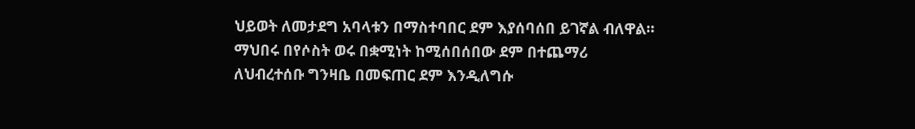ህይወት ለመታደግ አባላቱን በማስተባበር ደም እያሰባሰበ ይገኛል ብለዋል።
ማህበሩ በየሶስት ወሩ በቋሚነት ከሚሰበሰበው ደም በተጨማሪ ለህብረተሰቡ ግንዛቤ በመፍጠር ደም እንዲለግሱ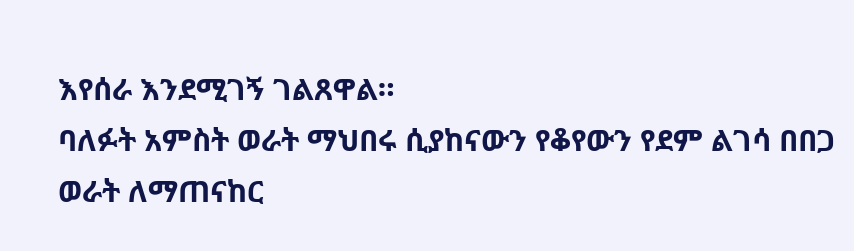እየሰራ እንደሚገኝ ገልጸዋል።
ባለፉት አምስት ወራት ማህበሩ ሲያከናውን የቆየውን የደም ልገሳ በበጋ ወራት ለማጠናከር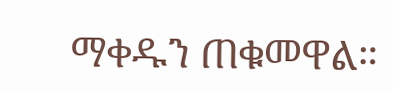ማቀዱን ጠቁመዋል።